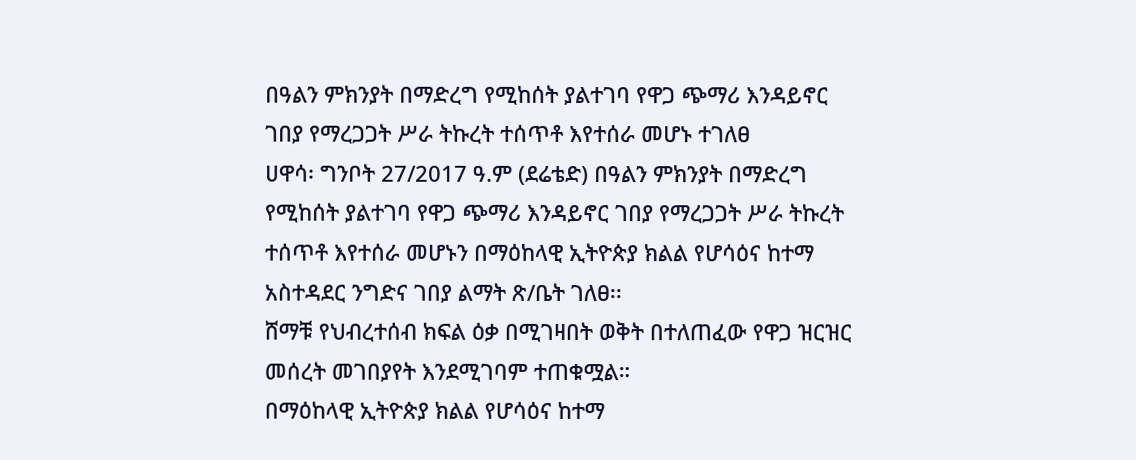በዓልን ምክንያት በማድረግ የሚከሰት ያልተገባ የዋጋ ጭማሪ እንዳይኖር ገበያ የማረጋጋት ሥራ ትኩረት ተሰጥቶ እየተሰራ መሆኑ ተገለፀ
ሀዋሳ፡ ግንቦት 27/2017 ዓ.ም (ደሬቴድ) በዓልን ምክንያት በማድረግ የሚከሰት ያልተገባ የዋጋ ጭማሪ እንዳይኖር ገበያ የማረጋጋት ሥራ ትኩረት ተሰጥቶ እየተሰራ መሆኑን በማዕከላዊ ኢትዮጵያ ክልል የሆሳዕና ከተማ አስተዳደር ንግድና ገበያ ልማት ጽ/ቤት ገለፀ፡፡
ሸማቹ የህብረተሰብ ክፍል ዕቃ በሚገዛበት ወቅት በተለጠፈው የዋጋ ዝርዝር መሰረት መገበያየት እንደሚገባም ተጠቁሟል።
በማዕከላዊ ኢትዮጵያ ክልል የሆሳዕና ከተማ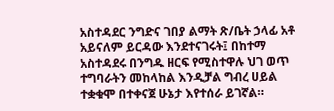አስተዳደር ንግድና ገበያ ልማት ጽ/ቤት ኃላፊ አቶ አይናለም ይርዳው እንደተናገሩት፤ በከተማ አስተዳደሩ በንግዱ ዘርፍ የሚስተዋሉ ህገ ወጥ ተግባራትን መከላከል እንዲቻል ግብረ ሀይል ተቋቁሞ በተቀናጀ ሁኔታ እየተሰራ ይገኛል።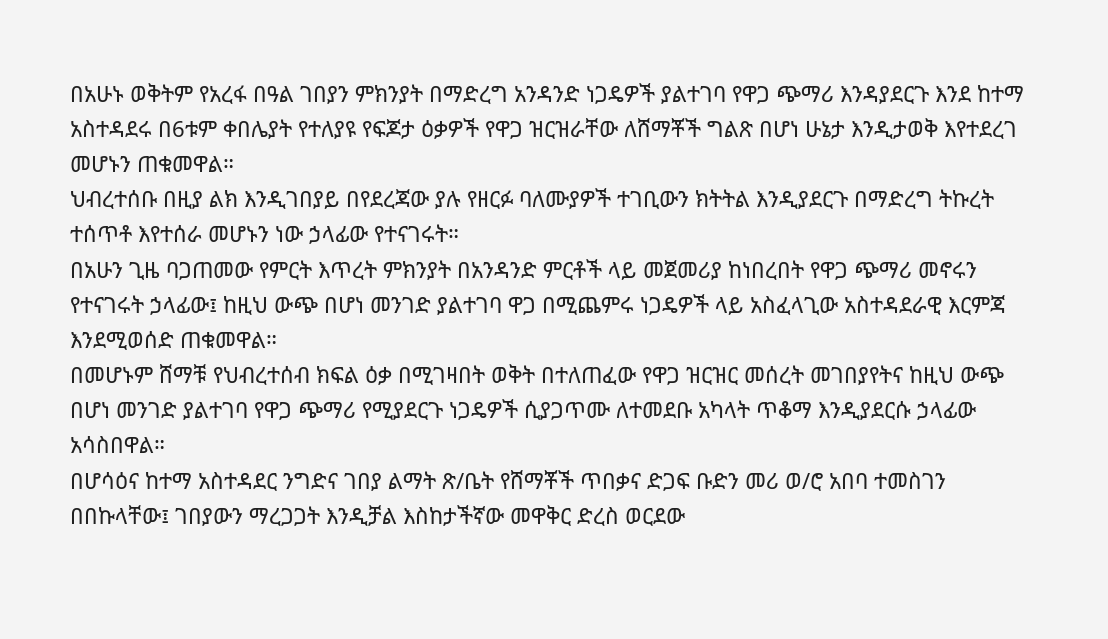በአሁኑ ወቅትም የአረፋ በዓል ገበያን ምክንያት በማድረግ አንዳንድ ነጋዴዎች ያልተገባ የዋጋ ጭማሪ እንዳያደርጉ እንደ ከተማ አስተዳደሩ በ6ቱም ቀበሌያት የተለያዩ የፍጆታ ዕቃዎች የዋጋ ዝርዝራቸው ለሸማቾች ግልጽ በሆነ ሁኔታ እንዲታወቅ እየተደረገ መሆኑን ጠቁመዋል።
ህብረተሰቡ በዚያ ልክ እንዲገበያይ በየደረጃው ያሉ የዘርፉ ባለሙያዎች ተገቢውን ክትትል እንዲያደርጉ በማድረግ ትኩረት ተሰጥቶ እየተሰራ መሆኑን ነው ኃላፊው የተናገሩት።
በአሁን ጊዜ ባጋጠመው የምርት እጥረት ምክንያት በአንዳንድ ምርቶች ላይ መጀመሪያ ከነበረበት የዋጋ ጭማሪ መኖሩን የተናገሩት ኃላፊው፤ ከዚህ ውጭ በሆነ መንገድ ያልተገባ ዋጋ በሚጨምሩ ነጋዴዎች ላይ አስፈላጊው አስተዳደራዊ እርምጃ እንደሚወሰድ ጠቁመዋል።
በመሆኑም ሸማቹ የህብረተሰብ ክፍል ዕቃ በሚገዛበት ወቅት በተለጠፈው የዋጋ ዝርዝር መሰረት መገበያየትና ከዚህ ውጭ በሆነ መንገድ ያልተገባ የዋጋ ጭማሪ የሚያደርጉ ነጋዴዎች ሲያጋጥሙ ለተመደቡ አካላት ጥቆማ እንዲያደርሱ ኃላፊው አሳስበዋል።
በሆሳዕና ከተማ አስተዳደር ንግድና ገበያ ልማት ጽ/ቤት የሸማቾች ጥበቃና ድጋፍ ቡድን መሪ ወ/ሮ አበባ ተመስገን በበኩላቸው፤ ገበያውን ማረጋጋት እንዲቻል እስከታችኛው መዋቅር ድረስ ወርደው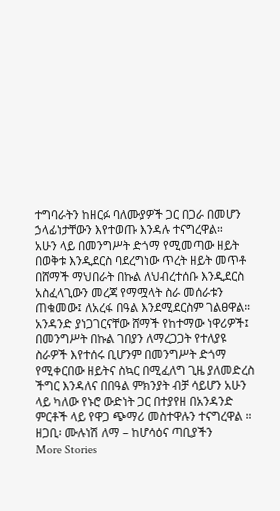ተግባራትን ከዘርፉ ባለሙያዎች ጋር በጋራ በመሆን ኃላፊነታቸውን እየተወጡ እንዳሉ ተናግረዋል።
አሁን ላይ በመንግሥት ድጎማ የሚመጣው ዘይት በወቅቱ እንዲደርስ ባደረግነው ጥረት ዘይት መጥቶ በሸማች ማህበራት በኩል ለህብረተሰቡ እንዲደርስ አስፈላጊውን መረጃ የማሟላት ስራ መሰራቱን ጠቁመው፤ ለአረፋ በዓል እንደሚደርስም ገልፀዋል።
አንዳንድ ያነጋገርናቸው ሸማች የከተማው ነዋሪዎች፤ በመንግሥት በኩል ገበያን ለማረጋጋት የተለያዩ ስራዎች እየተሰሩ ቢሆንም በመንግሥት ድጎማ የሚቀርበው ዘይትና ስኳር በሚፈለግ ጊዜ ያለመድረስ ችግር እንዳለና በበዓል ምክንያት ብቻ ሳይሆን አሁን ላይ ካለው የኑሮ ውድነት ጋር በተያየዘ በአንዳንድ ምርቶች ላይ የዋጋ ጭማሪ መስተዋሉን ተናግረዋል ።
ዘጋቢ፡ ሙሉነሽ ለማ – ከሆሳዕና ጣቢያችን
More Stories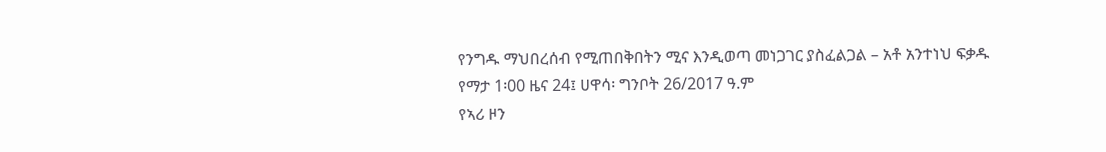የንግዱ ማህበረሰብ የሚጠበቅበትን ሚና እንዲወጣ መነጋገር ያስፈልጋል – አቶ አንተነህ ፍቃዱ
የማታ 1፡00 ዜና 24፤ ሀዋሳ፡ ግንቦት 26/2017 ዓ.ም
የኣሪ ዞን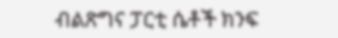ብልጽግና ፓርቲ ሴቶች ክንፍ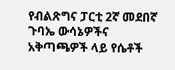የብልጽግና ፓርቲ 2ኛ መደበኛ ጉባኤ ውሳኔዎችና አቅጣጫዎች ላይ የሴቶች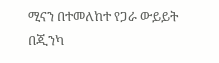ሚናን በተመለከተ የጋራ ውይይት በጂንካ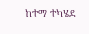ከተማ ተካሄደ